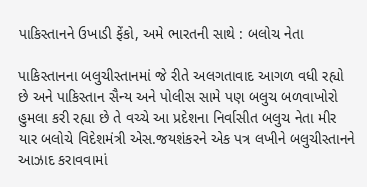પાકિસ્તાનને ઉખાડી ફેંકો, અમે ભારતની સાથે : બલોચ નેતા

પાકિસ્તાનના બલુચીસ્તાનમાં જે રીતે અલગતાવાદ આગળ વધી રહ્યો છે અને પાકિસ્તાન સૈન્ય અને પોલીસ સામે પણ બલુચ બળવાખોરો હુમલા કરી રહ્યા છે તે વચ્ચે આ પ્રદેશના નિર્વાસીત બલુચ નેતા મીર યાર બલોચે વિદેશમંત્રી એસ.જયશંકરને એક પત્ર લખીને બલુચીસ્તાનને આઝાદ કરાવવામાં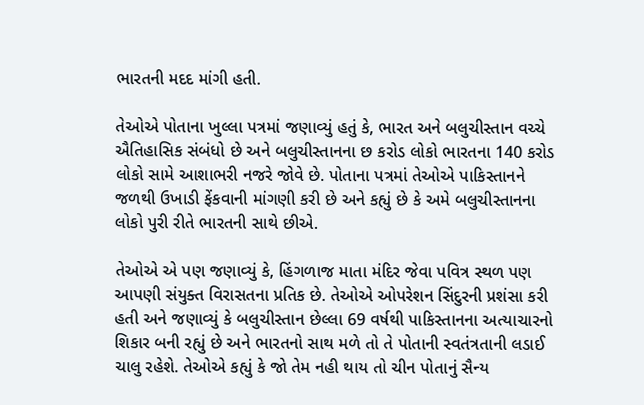ભારતની મદદ માંગી હતી.

તેઓએ પોતાના ખુલ્લા પત્રમાં જણાવ્યું હતું કે, ભારત અને બલુચીસ્તાન વચ્ચે ઐતિહાસિક સંબંધો છે અને બલુચીસ્તાનના છ કરોડ લોકો ભારતના 140 કરોડ લોકો સામે આશાભરી નજરે જોવે છે. પોતાના પત્રમાં તેઓએ પાકિસ્તાનને જળથી ઉખાડી ફેંકવાની માંગણી કરી છે અને કહ્યું છે કે અમે બલુચીસ્તાનના લોકો પુરી રીતે ભારતની સાથે છીએ.

તેઓએ એ પણ જણાવ્યું કે, હિંગળાજ માતા મંદિર જેવા પવિત્ર સ્થળ પણ આપણી સંયુક્ત વિરાસતના પ્રતિક છે. તેઓએ ઓપરેશન સિંદુરની પ્રશંસા કરી હતી અને જણાવ્યું કે બલુચીસ્તાન છેલ્લા 69 વર્ષથી પાકિસ્તાનના અત્યાચારનો શિકાર બની રહ્યું છે અને ભારતનો સાથ મળે તો તે પોતાની સ્વતંત્રતાની લડાઈ ચાલુ રહેશે. તેઓએ કહ્યું કે જો તેમ નહી થાય તો ચીન પોતાનું સૈન્ય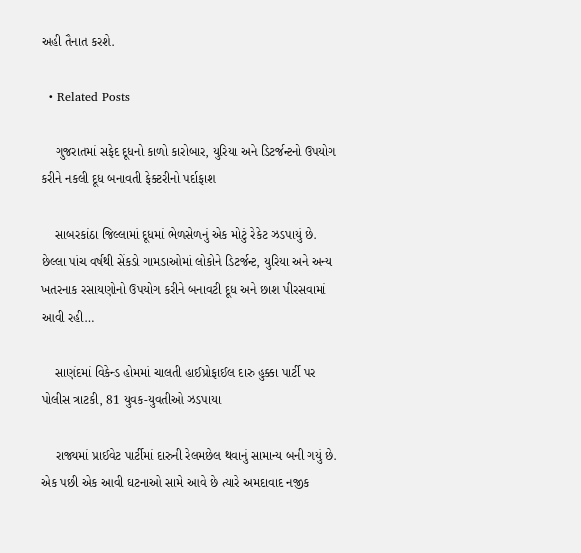અહી તૈનાત કરશે.

  • Related Posts

    ગુજરાતમાં સફેદ દૂધનો કાળો કારોબાર, યુરિયા અને ડિટર્જન્ટનો ઉપયોગ કરીને નકલી દૂધ બનાવતી ફેક્ટરીનો પર્દાફાશ

    સાબરકાંઠા જિલ્લામાં દૂધમાં ભેળસેળનું એક મોટું રેકેટ ઝડપાયું છે. છેલ્લા પાંચ વર્ષથી સેંકડો ગામડાઓમાં લોકોને ડિટર્જન્ટ, યુરિયા અને અન્ય ખતરનાક રસાયણોનો ઉપયોગ કરીને બનાવટી દૂધ અને છાશ પીરસવામાં આવી રહી…

    સાણંદમાં વિકેન્ડ હોમમાં ચાલતી હાઈપ્રોફાઈલ દારુ હુક્કા પાર્ટી પર પોલીસ ત્રાટકી, 81 યુવક-યુવતીઓ ઝડપાયા

    રાજ્યમાં પ્રાઈવેટ પાર્ટીમાં દારુની રેલમછેલ થવાનું સામાન્ય બની ગયું છે. એક પછી એક આવી ઘટનાઓ સામે આવે છે ત્યારે અમદાવાદ નજીક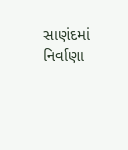સાણંદમાં નિર્વાણા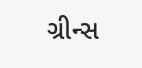ગ્રીન્સ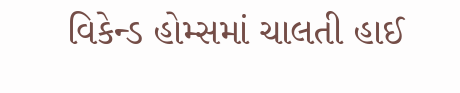વિકેન્ડ હોમ્સમાં ચાલતી હાઈ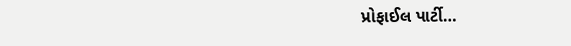પ્રોફાઈલ પાર્ટી…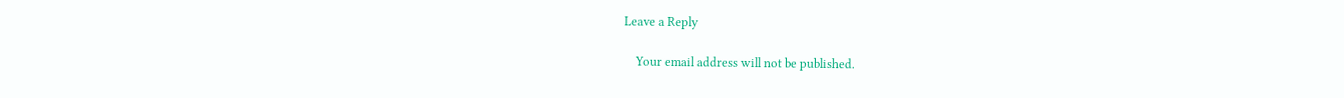Leave a Reply

    Your email address will not be published.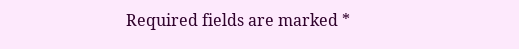Required fields are marked *